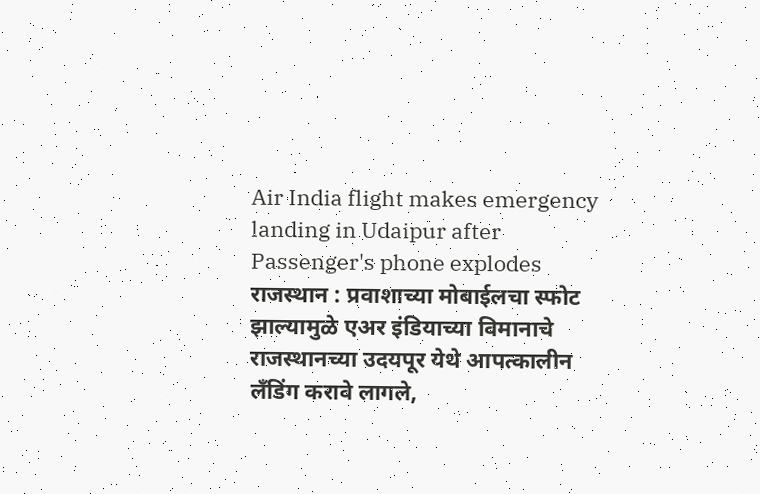Air India flight makes emergency landing in Udaipur after Passenger's phone explodes
राजस्थान : प्रवाशाच्या मोबाईलचा स्फोट झाल्यामुळे एअर इंडियाच्या विमानाचे राजस्थानच्या उदयपूर येथे आपत्कालीन लँडिंग करावे लागले,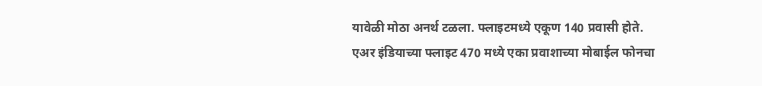यावेळी मोठा अनर्थ टळला. फ्लाइटमध्ये एकूण 140 प्रवासी होते.
एअर इंडियाच्या फ्लाइट 470 मध्ये एका प्रवाशाच्या मोबाईल फोनचा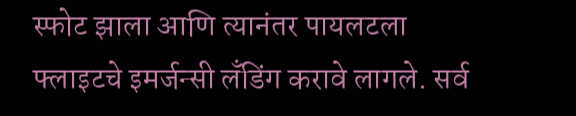स्फोट झाला आणि त्यानंतर पायलटला फ्लाइटचे इमर्जन्सी लँडिंग करावे लागले. सर्व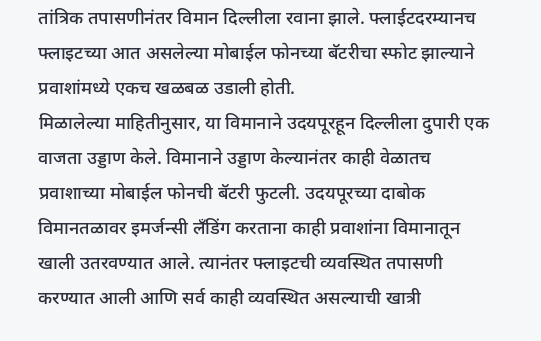तांत्रिक तपासणीनंतर विमान दिल्लीला रवाना झाले. फ्लाईटदरम्यानच फ्लाइटच्या आत असलेल्या मोबाईल फोनच्या बॅटरीचा स्फोट झाल्याने प्रवाशांमध्ये एकच खळबळ उडाली होती.
मिळालेल्या माहितीनुसार, या विमानाने उदयपूरहून दिल्लीला दुपारी एक वाजता उड्डाण केले. विमानाने उड्डाण केल्यानंतर काही वेळातच प्रवाशाच्या मोबाईल फोनची बॅटरी फुटली. उदयपूरच्या दाबोक विमानतळावर इमर्जन्सी लँडिंग करताना काही प्रवाशांना विमानातून खाली उतरवण्यात आले. त्यानंतर फ्लाइटची व्यवस्थित तपासणी करण्यात आली आणि सर्व काही व्यवस्थित असल्याची खात्री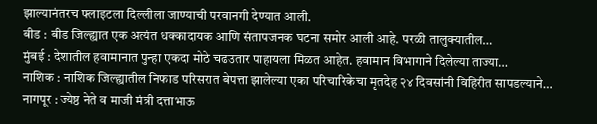झाल्यानंतरच फ्लाइटला दिल्लीला जाण्याची परवानगी देण्यात आली.
बीड : बीड जिल्ह्यात एक अत्यंत धक्कादायक आणि संतापजनक घटना समोर आली आहे. परळी तालुक्यातील…
मुंबई : देशातील हवामानात पुन्हा एकदा मोठे चढउतार पाहायला मिळत आहेत. हवामान विभागाने दिलेल्या ताज्या…
नाशिक : नाशिक जिल्ह्यातील निफाड परिसरात बेपत्ता झालेल्या एका परिचारिकेचा मृतदेह २४ दिवसांनी विहिरीत सापडल्याने…
नागपूर : ज्येष्ठ नेते व माजी मंत्री दत्ताभाऊ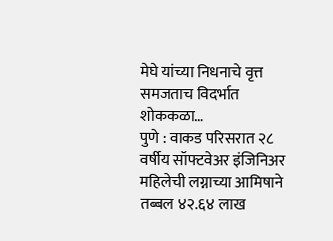मेघे यांच्या निधनाचे वृत्त समजताच विदर्भात शोककळा…
पुणे : वाकड परिसरात २८ वर्षीय सॉफ्टवेअर इंजिनिअर महिलेची लग्नाच्या आमिषाने तब्बल ४२.६४ लाख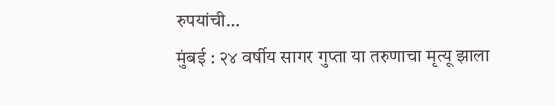रुपयांची…
मुंबई : २४ वर्षीय सागर गुप्ता या तरुणाचा मृत्यू झाला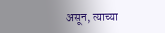असून, त्याच्या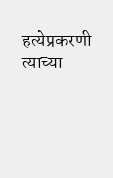हत्येप्रकरणी त्याच्या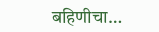बहिणीचा…